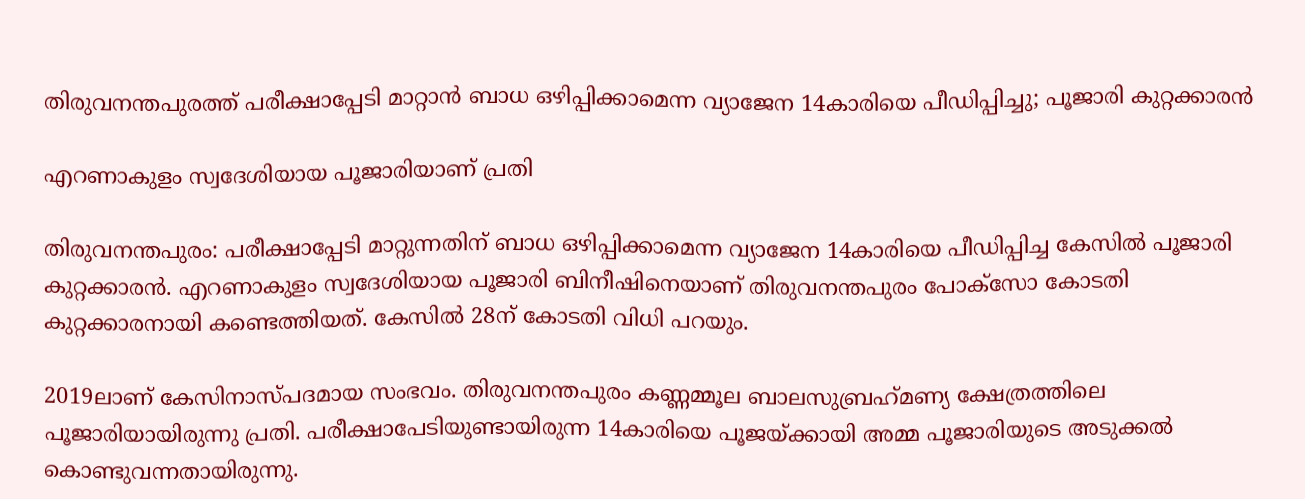തിരുവനന്തപുരത്ത് പരീക്ഷാപ്പേടി മാറ്റാൻ ബാധ ഒഴിപ്പിക്കാമെന്ന വ്യാജേന 14കാരിയെ പീഡിപ്പിച്ചു; പൂജാരി കുറ്റക്കാരൻ

എറണാകുളം സ്വദേശിയായ പൂജാരിയാണ് പ്രതി

തിരുവനന്തപുരം: പരീക്ഷാപ്പേടി മാറ്റുന്നതിന് ബാധ ഒഴിപ്പിക്കാമെന്ന വ്യാജേന 14കാരിയെ പീഡിപ്പിച്ച കേസിൽ പൂജാരി കുറ്റക്കാരൻ. എറണാകുളം സ്വദേശിയായ പൂജാരി ബിനീഷിനെയാണ് തിരുവനന്തപുരം പോക്‌സോ കോടതി കുറ്റക്കാരനായി കണ്ടെത്തിയത്. കേസിൽ 28ന് കോടതി വിധി പറയും.

2019ലാണ് കേസിനാസ്പദമായ സംഭവം. തിരുവനന്തപുരം കണ്ണമ്മൂല ബാലസുബ്രഹ്‌മണ്യ ക്ഷേത്രത്തിലെ പൂജാരിയായിരുന്നു പ്രതി. പരീക്ഷാപേടിയുണ്ടായിരുന്ന 14കാരിയെ പൂജയ്ക്കായി അമ്മ പൂജാരിയുടെ അടുക്കൽ കൊണ്ടുവന്നതായിരുന്നു.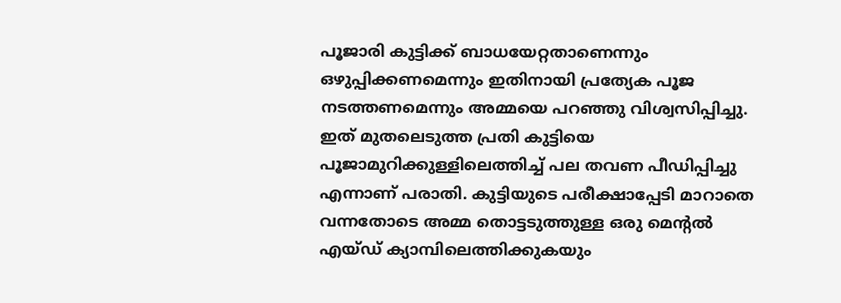പൂജാരി കുട്ടിക്ക് ബാധയേറ്റതാണെന്നും ഒഴുപ്പിക്കണമെന്നും ഇതിനായി പ്രത്യേക പൂജ നടത്തണമെന്നും അമ്മയെ പറഞ്ഞു വിശ്വസിപ്പിച്ചു. ഇത് മുതലെടുത്ത പ്രതി കുട്ടിയെ പൂജാമുറിക്കുള്ളിലെത്തിച്ച് പല തവണ പീഡിപ്പിച്ചു എന്നാണ് പരാതി. കുട്ടിയുടെ പരീക്ഷാപ്പേടി മാറാതെ വന്നതോടെ അമ്മ തൊട്ടടുത്തുള്ള ഒരു മെന്റൽ എയ്ഡ് ക്യാമ്പിലെത്തിക്കുകയും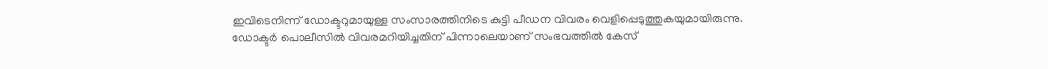ഇവിടെനിന്ന് ഡോക്ടറുമായുള്ള സംസാരത്തിനിടെ കുട്ടി പീഡന വിവരം വെളിപ്പെടുത്തുകയുമായിരുന്നു. ഡോക്ടർ പൊലീസിൽ വിവരമറിയിച്ചതിന് പിന്നാലെയാണ് സംഭവത്തിൽ കേസ്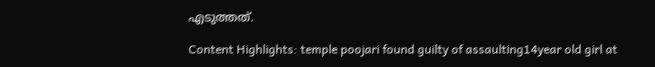എടുത്തത്.

Content Highlights: temple poojari found guilty of assaulting14year old girl at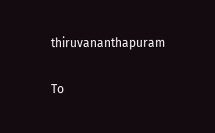thiruvananthapuram

To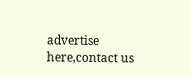advertise here,contact us